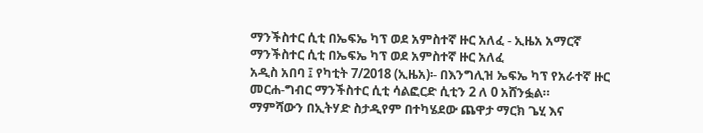ማንችስተር ሲቲ በኤፍኤ ካፕ ወደ አምስተኛ ዙር አለፈ - ኢዜአ አማርኛ
ማንችስተር ሲቲ በኤፍኤ ካፕ ወደ አምስተኛ ዙር አለፈ
አዲስ አበባ ፤ የካቲት 7/2018 (ኢዜአ)፡- በእንግሊዝ ኤፍኤ ካፕ የአራተኛ ዙር መርሐ-ግብር ማንችስተር ሲቲ ሳልፎርድ ሲቲን 2 ለ 0 አሸንፏል።
ማምሻውን በኢትሃድ ስታዲየም በተካሄደው ጨዋታ ማርክ ጌሂ እና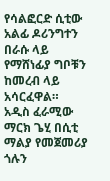የሳልፎርድ ሲቲው አልፊ ዶሪንግተን በራሱ ላይ የማሸነፊያ ግቦቹን ከመረብ ላይ አሳርፈዋል።
አዲስ ፈራሚው ማርክ ጌሂ በሲቲ ማልያ የመጀመሪያ ጎሉን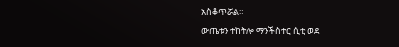አስቆጥሯል።
ውጤቱን ተከትሎ ማንችስተር ሲቲ ወደ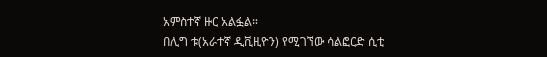አምስተኛ ዙር አልፏል።
በሊግ ቱ(አራተኛ ዲቪዚዮን) የሚገኘው ሳልፎርድ ሲቲ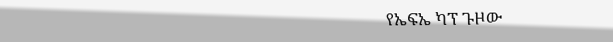የኤፍኤ ካፕ ጉዞው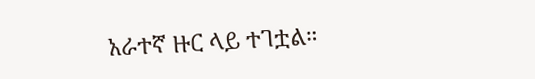አራተኛ ዙር ላይ ተገቷል።